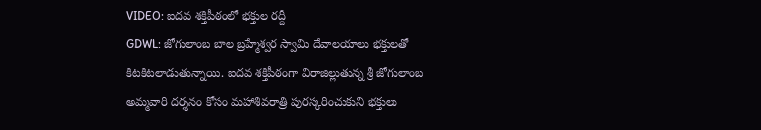VIDEO: ఐదవ శక్తిపీఠంలో భక్తుల రద్దీ
GDWL: జోగులాంబ బాల బ్రహ్మేశ్వర స్వామి దేవాలయాలు భక్తులతో కిటకిటలాడుతున్నాయి. ఐదవ శక్తిపీఠంగా విరాజిల్లుతున్న శ్రీ జోగులాంబ అమ్మవారి దర్శనం కోసం మహాశివరాత్రి పురస్కరించుకుని భక్తులు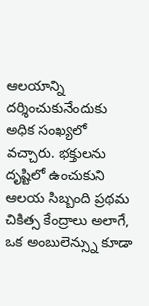ఆలయాన్ని దర్శించుకునేందుకు అధిక సంఖ్యలో వచ్చారు. భక్తులను దృష్టిలో ఉంచుకుని ఆలయ సిబ్బంది ప్రథమ చికిత్స కేంద్రాలు అలాగే, ఒక అంబులెన్స్ను కూడా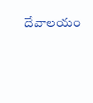దేవాలయం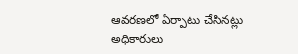ఆవరణలో ఏర్పాటు చేసినట్లు అధికారులు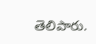తెలిపారు.